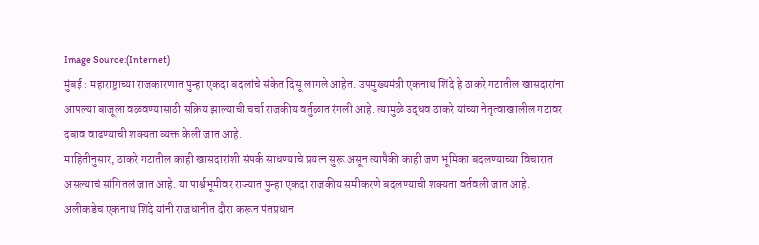Image Source:(Internet)
मुंबई : महाराष्ट्राच्या राजकारणात पुन्हा एकदा बदलांचे संकेत दिसू लागले आहेत. उपमुख्यमंत्री एकनाथ शिंदे हे ठाकरे गटातील खासदारांना आपल्या बाजूला वळवण्यासाठी सक्रिय झाल्याची चर्चा राजकीय वर्तुळात रंगली आहे. त्यामुळे उद्धव ठाकरे यांच्या नेतृत्वाखालील गटावर दबाव वाढण्याची शक्यता व्यक्त केली जात आहे.
माहितीनुसार, ठाकरे गटातील काही खासदारांशी संपर्क साधण्याचे प्रयत्न सुरू असून त्यापैकी काही जण भूमिका बदलण्याच्या विचारात असल्याचं सांगितलं जात आहे. या पार्श्वभूमीवर राज्यात पुन्हा एकदा राजकीय समीकरणे बदलण्याची शक्यता वर्तवली जात आहे.
अलीकडेच एकनाथ शिंदे यांनी राजधानीत दौरा करून पंतप्रधान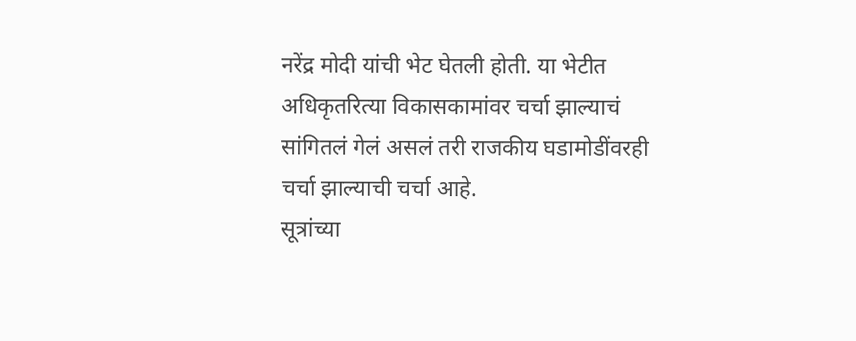नरेंद्र मोदी यांची भेट घेतली होती. या भेटीत अधिकृतरित्या विकासकामांवर चर्चा झाल्याचं सांगितलं गेलं असलं तरी राजकीय घडामोडींवरही चर्चा झाल्याची चर्चा आहे.
सूत्रांच्या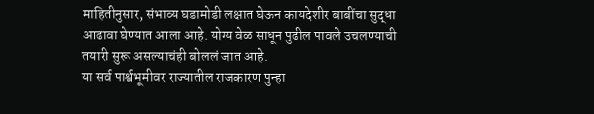माहितीनुसार, संभाव्य घडामोडी लक्षात घेऊन कायदेशीर बाबींचा सुद्धा आढावा घेण्यात आला आहे. योग्य वेळ साधून पुढील पावले उचलण्याची तयारी सुरू असल्याचंही बोललं जात आहे.
या सर्व पार्श्वभूमीवर राज्यातील राजकारण पुन्हा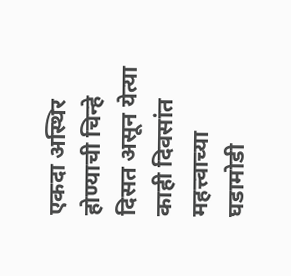एकदा अस्थिर होण्याची चिन्हे दिसत असून येत्या काही दिवसांत महत्त्वाच्या घडामोडी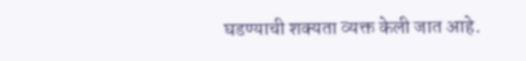घडण्याची शक्यता व्यक्त केली जात आहे.